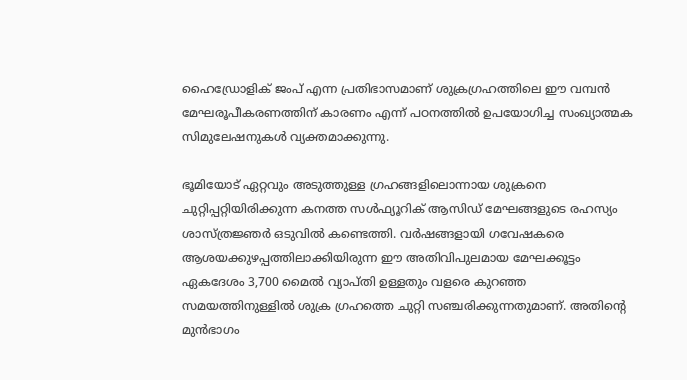ഹൈഡ്രോളിക് ജംപ് എന്ന പ്രതിഭാസമാണ് ശുക്രഗ്രഹത്തിലെ ഈ വമ്പൻ മേഘരൂപീകരണത്തിന് കാരണം എന്ന് പഠനത്തിൽ ഉപയോഗിച്ച സംഖ്യാത്മക സിമുലേഷനുകൾ വ്യക്തമാക്കുന്നു.

ഭൂമിയോട് ഏറ്റവും അടുത്തുള്ള ഗ്രഹങ്ങളിലൊന്നായ ശുക്രനെ ചുറ്റിപ്പറ്റിയിരിക്കുന്ന കനത്ത സൾഫ്യൂറിക് ആസിഡ് മേഘങ്ങളുടെ രഹസ്യം ശാസ്ത്രജ്ഞർ ഒടുവിൽ കണ്ടെത്തി. വർഷങ്ങളായി ഗവേഷകരെ ആശയക്കുഴപ്പത്തിലാക്കിയിരുന്ന ഈ അതിവിപുലമായ മേഘക്കൂട്ടം ഏകദേശം 3,700 മൈൽ വ്യാപ്‍തി ഉള്ളതും വളരെ കുറഞ്ഞ സമയത്തിനുള്ളിൽ ശുക്ര ഗ്രഹത്തെ ചുറ്റി സഞ്ചരിക്കുന്നതുമാണ്. അതിന്‍റെ മുൻഭാഗം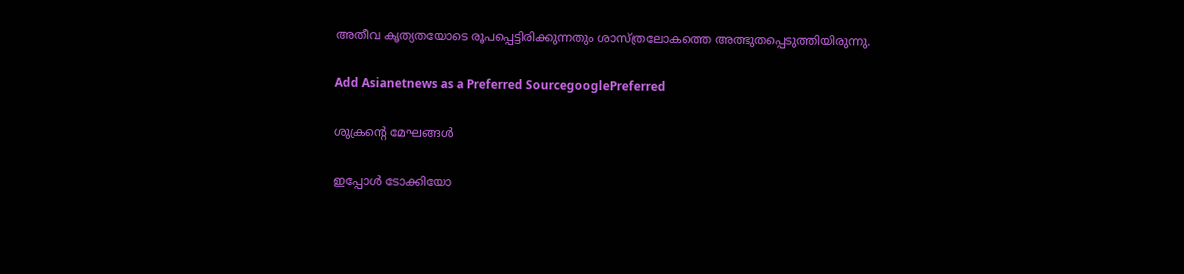അതീവ കൃത്യതയോടെ രൂപപ്പെട്ടിരിക്കുന്നതും ശാസ്ത്രലോകത്തെ അത്ഭുതപ്പെടുത്തിയിരുന്നു.

Add Asianetnews as a Preferred SourcegooglePreferred

ശുക്രന്‍റെ മേഘങ്ങള്‍

ഇപ്പോൾ ടോക്കിയോ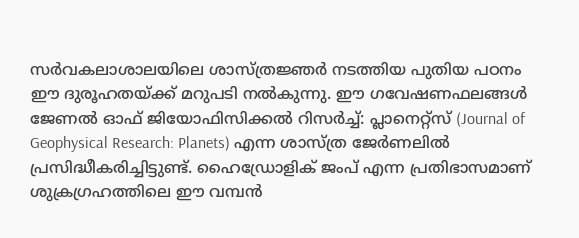സർവകലാശാലയിലെ ശാസ്ത്രജ്ഞർ നടത്തിയ പുതിയ പഠനം ഈ ദുരൂഹതയ്ക്ക് മറുപടി നൽകുന്നു. ഈ ഗവേഷണഫലങ്ങൾ ജേണൽ ഓഫ് ജിയോഫിസിക്കൽ റിസർച്ച്: പ്ലാനെറ്റ്‍സ് (Journal of Geophysical Research: Planets) എന്ന ശാസ്ത്ര ജേർണലിൽ പ്രസിദ്ധീകരിച്ചിട്ടുണ്ട്. ഹൈഡ്രോളിക് ജംപ് എന്ന പ്രതിഭാസമാണ് ശുക്രഗ്രഹത്തിലെ ഈ വമ്പൻ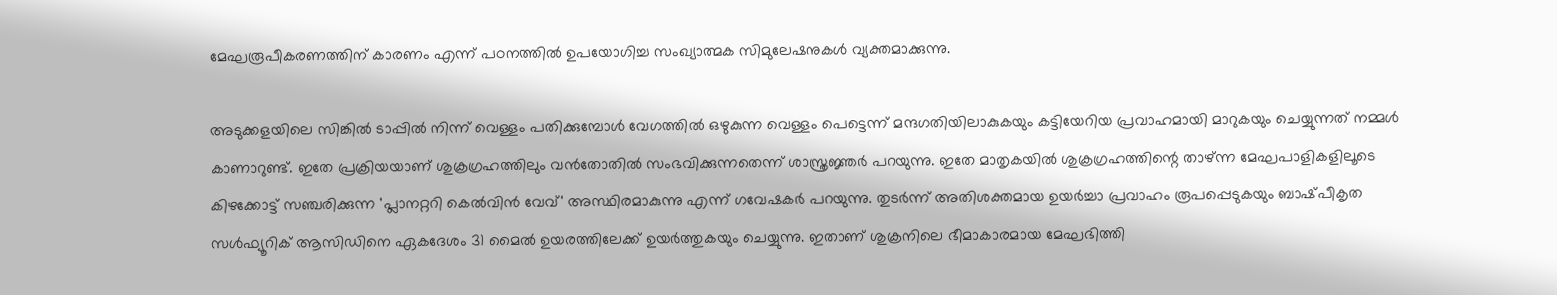മേഘരൂപീകരണത്തിന് കാരണം എന്ന് പഠനത്തിൽ ഉപയോഗിച്ച സംഖ്യാത്മക സിമുലേഷനുകൾ വ്യക്തമാക്കുന്നു.

അടുക്കളയിലെ സിങ്കിൽ ടാപ്പിൽ നിന്ന് വെള്ളം പതിക്കുമ്പോൾ വേഗത്തിൽ ഒഴുകുന്ന വെള്ളം പെട്ടെന്ന് മന്ദഗതിയിലാകുകയും കട്ടിയേറിയ പ്രവാഹമായി മാറുകയും ചെയ്യുന്നത് നമ്മൾ കാണാറുണ്ട്. ഇതേ പ്രക്രിയയാണ് ശുക്രഗ്രഹത്തിലും വൻതോതിൽ സംഭവിക്കുന്നതെന്ന് ശാസ്ത്രജ്ഞർ പറയുന്നു. ഇതേ മാതൃകയിൽ ശുക്രഗ്രഹത്തിന്റെ താഴ്ന്ന മേഘപാളികളിലൂടെ കിഴക്കോട്ട് സഞ്ചരിക്കുന്ന 'പ്ലാനറ്ററി കെൽവിൻ വേവ്' അസ്ഥിരമാകുന്നു എന്ന് ഗവേഷകർ പറയുന്നു. തുടർന്ന് അതിശക്തമായ ഉയർച്ചാ പ്രവാഹം രൂപപ്പെടുകയും ബാഷ്‍പീകൃത സൾഫ്യൂറിക് ആസിഡിനെ ഏകദേശം 31 മൈൽ ഉയരത്തിലേക്ക് ഉയർത്തുകയും ചെയ്യുന്നു. ഇതാണ് ശുക്രനിലെ ഭീമാകാരമായ മേഘഭിത്തി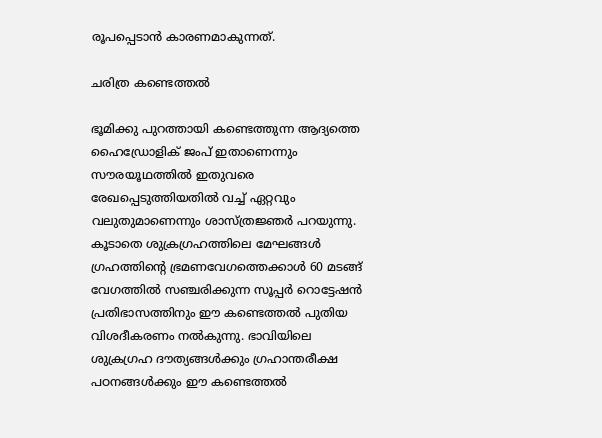രൂപപ്പെടാൻ കാരണമാകുന്നത്.

ചരിത്ര കണ്ടെത്തല്‍

ഭൂമിക്കു പുറത്തായി കണ്ടെത്തുന്ന ആദ്യത്തെ ഹൈഡ്രോളിക് ജംപ് ഇതാണെന്നും സൗരയൂഥത്തിൽ ഇതുവരെ രേഖപ്പെടുത്തിയതിൽ വച്ച് ഏറ്റവും വലുതുമാണെന്നും ശാസ്ത്രജ്ഞർ പറയുന്നു. കൂടാതെ ശുക്രഗ്രഹത്തിലെ മേഘങ്ങൾ ഗ്രഹത്തിന്‍റെ ഭ്രമണവേഗത്തെക്കാൾ 60 മടങ്ങ് വേഗത്തിൽ സഞ്ചരിക്കുന്ന സൂപ്പർ റൊട്ടേഷൻ പ്രതിഭാസത്തിനും ഈ കണ്ടെത്തൽ പുതിയ വിശദീകരണം നൽകുന്നു. ഭാവിയിലെ ശുക്രഗ്രഹ ദൗത്യങ്ങൾക്കും ഗ്രഹാന്തരീക്ഷ പഠനങ്ങൾക്കും ഈ കണ്ടെത്തൽ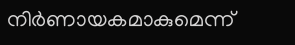നിർണായകമാകുമെന്ന്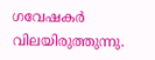ഗവേഷകർ വിലയിരുത്തുന്നു.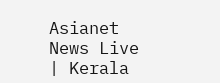Asianet News Live | Kerala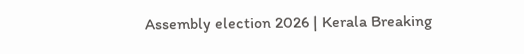Assembly election 2026 | Kerala Breaking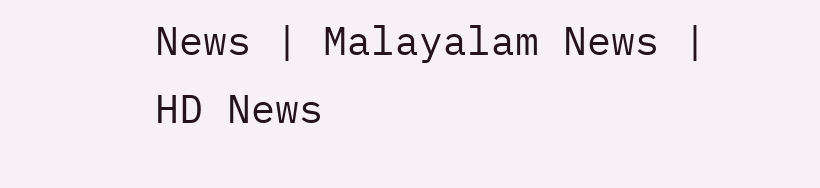News | Malayalam News | HD News